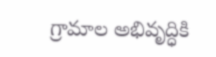గ్రామాల అభివృద్ధికి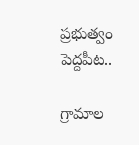ప్రభుత్వం పెద్దపీట..

గ్రామాల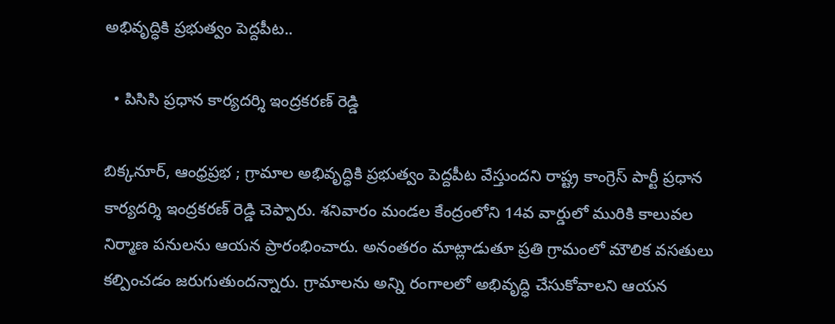అభివృద్ధికి ప్రభుత్వం పెద్దపీట..

  • పిసిసి ప్రధాన కార్యదర్శి ఇంద్రకరణ్ రెడ్డి

బిక్కనూర్, ఆంధ్రప్రభ ; గ్రామాల అభివృద్ధికి ప్రభుత్వం పెద్దపీట వేస్తుందని రాష్ట్ర కాంగ్రెస్ పార్టీ ప్రధాన కార్యదర్శి ఇంద్రకరణ్ రెడ్డి చెప్పారు. శనివారం మండల కేంద్రంలోని 14వ వార్డులో మురికి కాలువల నిర్మాణ పనులను ఆయన ప్రారంభించారు. అనంతరం మాట్లాడుతూ ప్రతి గ్రామంలో మౌలిక వసతులు కల్పించడం జరుగుతుందన్నారు. గ్రామాలను అన్ని రంగాలలో అభివృద్ధి చేసుకోవాలని ఆయన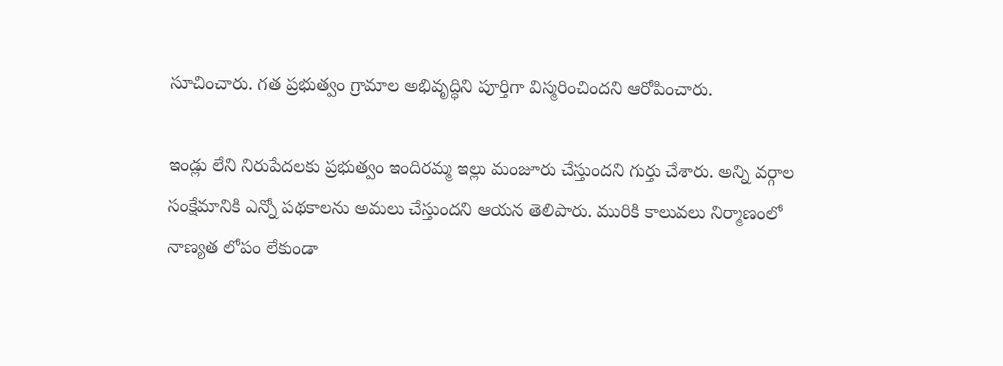సూచించారు. గత ప్రభుత్వం గ్రామాల అభివృద్ధిని పూర్తిగా విస్మరించిందని ఆరోపించారు.

ఇండ్లు లేని నిరుపేదలకు ప్రభుత్వం ఇందిరమ్మ ఇల్లు మంజూరు చేస్తుందని గుర్తు చేశారు. అన్ని వర్గాల సంక్షేమానికి ఎన్నో పథకాలను అమలు చేస్తుందని ఆయన తెలిపారు. మురికి కాలువలు నిర్మాణంలో నాణ్యత లోపం లేకుండా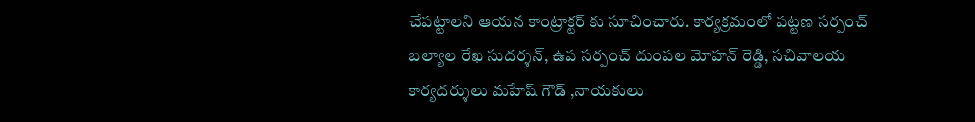చేపట్టాలని ఆయన కాంట్రాక్టర్ కు సూచించారు. కార్యక్రమంలో పట్టణ సర్పంచ్ బల్యాల రేఖ సుదర్శన్, ఉప సర్పంచ్ దుంపల మోహన్ రెడ్డి, సచివాలయ కార్యదర్శులు మహేష్ గౌడ్ ,నాయకులు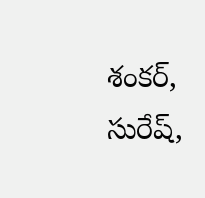శంకర్, సురేష్,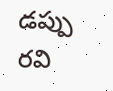డప్పు రవి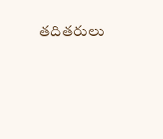తదితరులు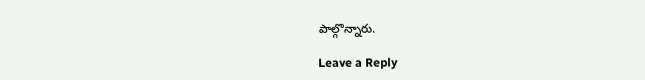పాల్గొన్నారు.

Leave a Reply